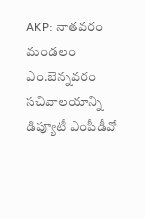AKP: నాతవరం మండలం ఎం.బెన్నవరం సచివాలయాన్ని డిప్యూటీ ఎంపీడీవో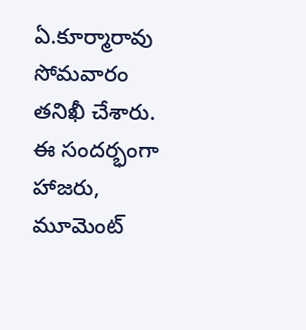ఏ.కూర్మారావు సోమవారం తనిఖీ చేశారు. ఈ సందర్భంగా హాజరు, మూమెంట్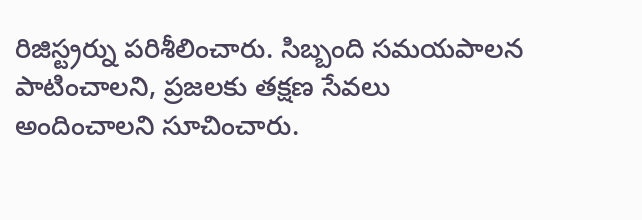రిజిస్ట్రర్ను పరిశీలించారు. సిబ్బంది సమయపాలన పాటించాలని, ప్రజలకు తక్షణ సేవలు అందించాలని సూచించారు.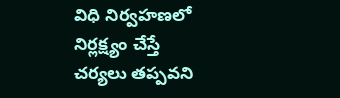విధి నిర్వహణలో నిర్లక్ష్యం చేస్తే చర్యలు తప్పవని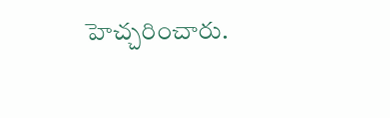హెచ్చరించారు.